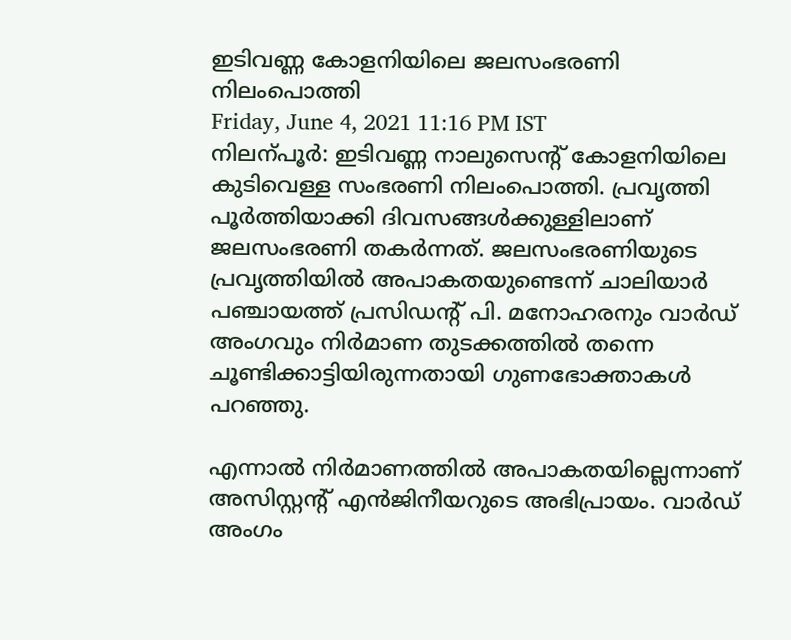ഇടിവണ്ണ കോളനിയിലെ ജലസംഭരണി നിലംപൊത്തി
Friday, June 4, 2021 11:16 PM IST
നിലന്പൂർ: ഇടിവണ്ണ നാലുസെന്‍റ് കോളനിയിലെ കുടിവെള്ള സംഭരണി നിലംപൊത്തി. പ്രവൃത്തി പൂർത്തിയാക്കി ദിവസങ്ങൾക്കുള്ളിലാണ് ജലസംഭരണി തകർന്നത്. ജലസംഭരണിയുടെ പ്രവൃത്തിയിൽ അപാകതയുണ്ടെന്ന് ചാലിയാർ പഞ്ചായത്ത് പ്രസിഡന്‍റ് പി. മനോഹരനും വാർഡ് അംഗവും നിർമാണ തുടക്കത്തിൽ തന്നെ ചൂണ്ടിക്കാട്ടിയിരുന്നതായി ഗുണഭോക്താകൾ പറഞ്ഞു.

എന്നാൽ നിർമാണത്തിൽ അപാകതയില്ലെന്നാണ് അസിസ്റ്റന്‍റ് എൻജിനീയറുടെ അഭിപ്രായം. വാർഡ് അംഗം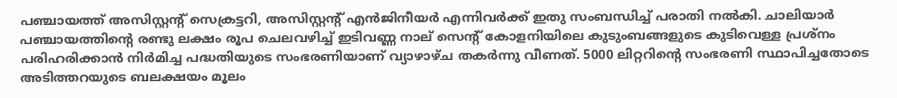പഞ്ചായത്ത് അസിസ്റ്റന്‍റ് സെക്രട്ടറി, അസിസ്റ്റന്‍റ് എൻജിനീയർ എന്നിവർക്ക് ഇതു സംബന്ധിച്ച് പരാതി നൽകി. ചാലിയാർ പഞ്ചായത്തിന്‍റെ രണ്ടു ലക്ഷം രൂപ ചെലവഴിച്ച് ഇടിവണ്ണ നാല് സെന്‍റ് കോളനിയിലെ കുടുംബങ്ങളുടെ കുടിവെള്ള പ്രശ്നം പരിഹരിക്കാൻ നിർമിച്ച പദ്ധതിയുടെ സംഭരണിയാണ് വ്യാഴാഴ്ച തകർന്നു വീണത്. 5000 ലിറ്ററിന്‍റെ സംഭരണി സ്ഥാപിച്ചതോടെ അടിത്തറയുടെ ബലക്ഷയം മൂലം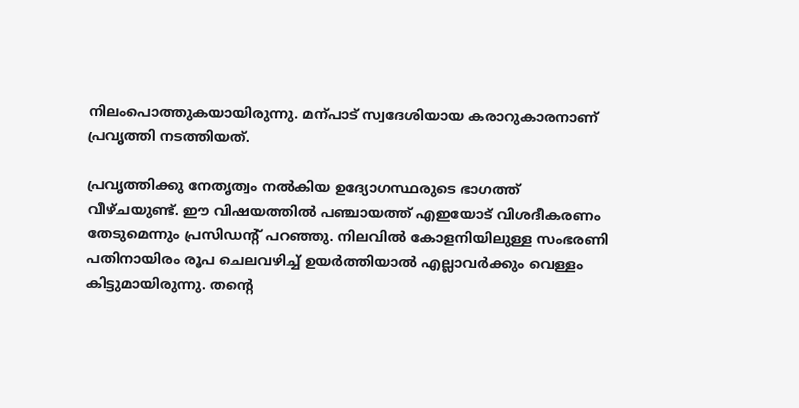നിലംപൊത്തുകയായിരുന്നു. മന്പാട് സ്വദേശിയായ കരാറുകാരനാണ് പ്രവൃത്തി നടത്തിയത്.

പ്രവൃത്തിക്കു നേതൃത്വം നൽകിയ ഉദ്യോഗസ്ഥരുടെ ഭാഗത്ത് വീഴ്ചയുണ്ട്. ഈ വിഷയത്തിൽ പഞ്ചായത്ത് എഇയോട് വിശദീകരണം തേടുമെന്നും പ്രസിഡന്‍റ് പറഞ്ഞു. നിലവിൽ കോളനിയിലുള്ള സംഭരണി പതിനായിരം രൂപ ചെലവഴിച്ച് ഉയർത്തിയാൽ എല്ലാവർക്കും വെള്ളം കിട്ടുമായിരുന്നു. തന്‍റെ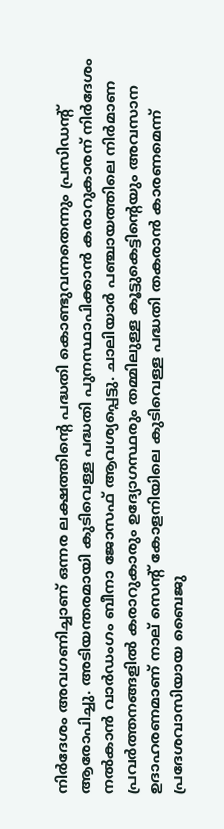നിർദേശം അവഗണിച്ചാണ് ഒന്നര ലക്ഷത്തിന്‍റെ പദ്ധതി കൊണ്ടുവന്നതെന്നും പ്രസിഡന്‍റ് ആരോപിച്ചു. അടിയന്തരമായി കുടിവെള്ള പദ്ധതി പുനസ്ഥാപിക്കാൻ കരാറുകാരന് നിർദേശം നൽകാൻ വാർഡംഗം ബീനാ ജോസഫ് ആവശ്യപ്പെട്ടു. ചാലിയാർ പഞ്ചായത്തിലെ നിർമാണ പ്രവർത്തനങ്ങളിൽ കരാറുകാരും ഉദ്യോഗസ്ഥരും തമ്മിലുള്ള കൂട്ടുകെട്ടിന്‍റെയും അവസാന ഉദാഹരണമാണ് നാല് സെന്‍റ് കോളനിയിലെ കുടിവെള്ള പദ്ധതി തകരാൻ കാരണമെന്ന് പ്രദേശവാസിയായ ബൈജു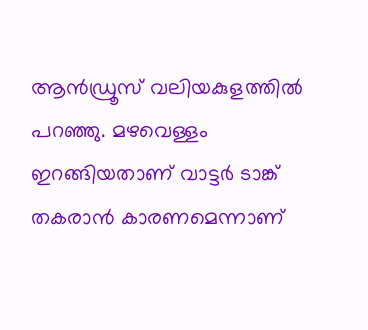ആൻഡ്രൂസ് വലിയകുളത്തിൽ പറഞ്ഞു. മഴവെള്ളം ഇറങ്ങിയതാണ് വാട്ടർ ടാങ്ക് തകരാൻ കാരണമെന്നാണ്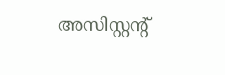അസിസ്റ്റന്‍റ്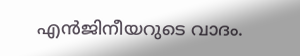എൻജിനീയറുടെ വാദം.